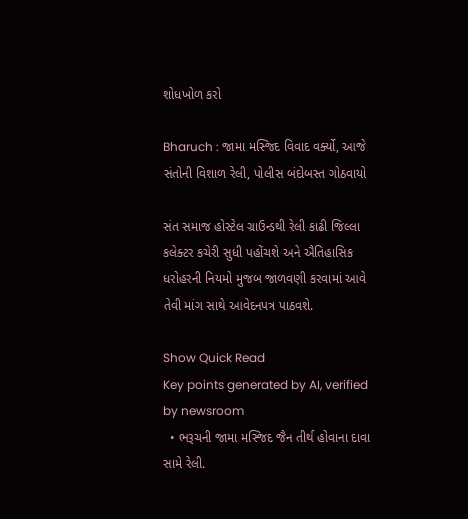શોધખોળ કરો

Bharuch : જામા મસ્જિદ વિવાદ વર્ક્યો, આજે સંતોની વિશાળ રેલી, પોલીસ બંદોબસ્ત ગોઠવાયો

સંત સમાજ હોસ્ટેલ ગ્રાઉન્ડથી રેલી કાઢી જિલ્લા કલેક્ટર કચેરી સુધી પહોંચશે અને ઐતિહાસિક ધરોહરની નિયમો મુજબ જાળવણી કરવામાં આવે તેવી માંગ સાથે આવેદનપત્ર પાઠવશે.

Show Quick Read
Key points generated by AI, verified by newsroom
  • ભરૂચની જામા મસ્જિદ જૈન તીર્થ હોવાના દાવા સામે રેલી.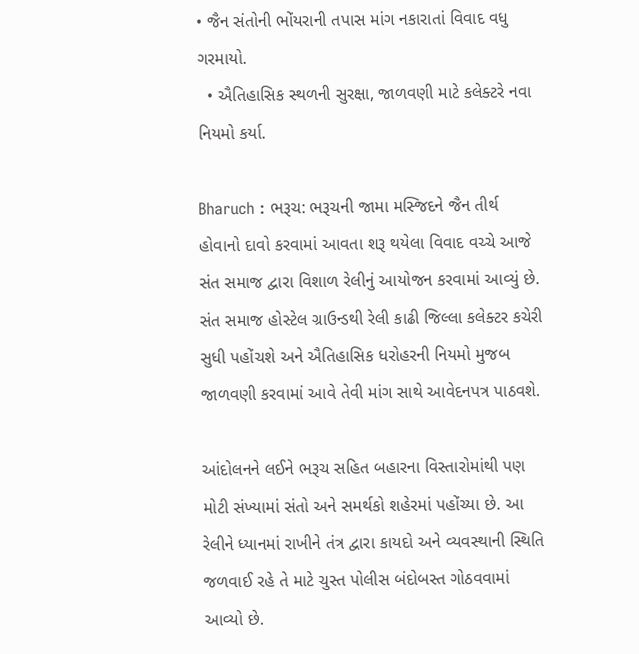• જૈન સંતોની ભોંયરાની તપાસ માંગ નકારાતાં વિવાદ વધુ ગરમાયો.
  • ઐતિહાસિક સ્થળની સુરક્ષા, જાળવણી માટે કલેક્ટરે નવા નિયમો કર્યા.

Bharuch : ભરૂચ: ભરૂચની જામા મસ્જિદને જૈન તીર્થ હોવાનો દાવો કરવામાં આવતા શરૂ થયેલા વિવાદ વચ્ચે આજે સંત સમાજ દ્વારા વિશાળ રેલીનું આયોજન કરવામાં આવ્યું છે. સંત સમાજ હોસ્ટેલ ગ્રાઉન્ડથી રેલી કાઢી જિલ્લા કલેક્ટર કચેરી સુધી પહોંચશે અને ઐતિહાસિક ધરોહરની નિયમો મુજબ જાળવણી કરવામાં આવે તેવી માંગ સાથે આવેદનપત્ર પાઠવશે.

આંદોલનને લઈને ભરૂચ સહિત બહારના વિસ્તારોમાંથી પણ મોટી સંખ્યામાં સંતો અને સમર્થકો શહેરમાં પહોંચ્યા છે. આ રેલીને ધ્યાનમાં રાખીને તંત્ર દ્વારા કાયદો અને વ્યવસ્થાની સ્થિતિ જળવાઈ રહે તે માટે ચુસ્ત પોલીસ બંદોબસ્ત ગોઠવવામાં આવ્યો છે.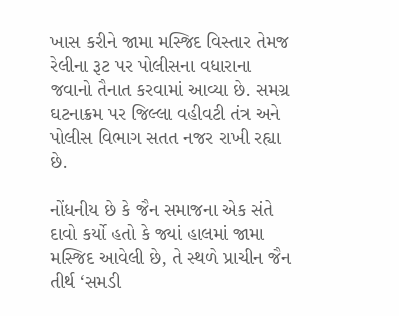ખાસ કરીને જામા મસ્જિદ વિસ્તાર તેમજ રેલીના રૂટ પર પોલીસના વધારાના જવાનો તૈનાત કરવામાં આવ્યા છે. સમગ્ર ઘટનાક્રમ પર જિલ્લા વહીવટી તંત્ર અને પોલીસ વિભાગ સતત નજર રાખી રહ્યા છે.

નોંધનીય છે કે જૈન સમાજના એક સંતે દાવો કર્યો હતો કે જ્યાં હાલમાં જામા મસ્જિદ આવેલી છે, તે સ્થળે પ્રાચીન જૈન તીર્થ ‘સમડી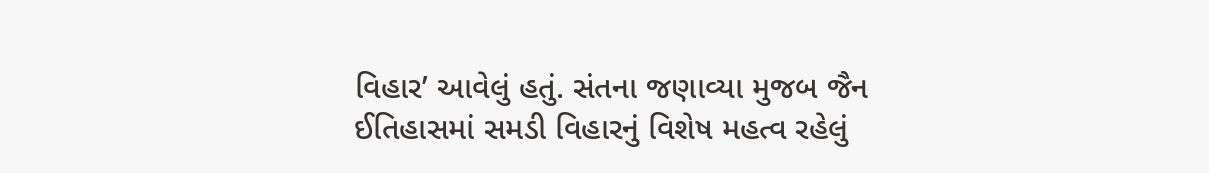વિહાર’ આવેલું હતું. સંતના જણાવ્યા મુજબ જૈન ઈતિહાસમાં સમડી વિહારનું વિશેષ મહત્વ રહેલું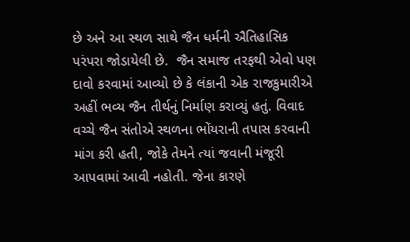છે અને આ સ્થળ સાથે જૈન ધર્મની ઐતિહાસિક પરંપરા જોડાયેલી છે.  જૈન સમાજ તરફથી એવો પણ દાવો કરવામાં આવ્યો છે કે લંકાની એક રાજકુમારીએ અહીં ભવ્ય જૈન તીર્થનું નિર્માણ કરાવ્યું હતું. વિવાદ વચ્ચે જૈન સંતોએ સ્થળના ભોંયરાની તપાસ કરવાની માંગ કરી હતી, જોકે તેમને ત્યાં જવાની મંજૂરી આપવામાં આવી નહોતી. જેના કારણે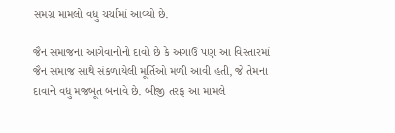સમગ્ર મામલો વધુ ચર્ચામાં આવ્યો છે.

જૈન સમાજના આગેવાનોનો દાવો છે કે અગાઉ પણ આ વિસ્તારમાં જૈન સમાજ સાથે સંકળાયેલી મૂર્તિઓ મળી આવી હતી, જે તેમના દાવાને વધુ મજબૂત બનાવે છે. બીજી તરફ આ મામલે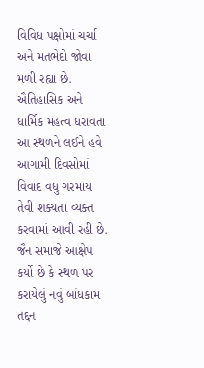વિવિધ પક્ષોમાં ચર્ચા અને મતભેદો જોવા મળી રહ્યા છે. ઐતિહાસિક અને ધાર્મિક મહત્વ ધરાવતા આ સ્થળને લઈને હવે આગામી દિવસોમાં વિવાદ વધુ ગરમાય તેવી શક્યતા વ્યક્ત કરવામાં આવી રહી છે.  જૈન સમાજે આક્ષેપ કર્યો છે કે સ્થળ પર કરાયેલું નવું બાંધકામ તદ્દન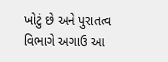ખોટું છે અને પુરાતત્વ વિભાગે અગાઉ આ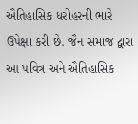ઐતિહાસિક ધરોહરની ભારે ઉપેક્ષા કરી છે. જૈન સમાજ દ્વારા આ પવિત્ર અને ઐતિહાસિક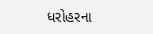ધરોહરના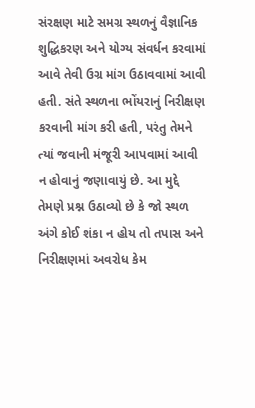સંરક્ષણ માટે સમગ્ર સ્થળનું વૈજ્ઞાનિક શુદ્ધિકરણ અને યોગ્ય સંવર્ધન કરવામાં આવે તેવી ઉગ્ર માંગ ઉઠાવવામાં આવી હતી. સંતે સ્થળના ભોંયરાનું નિરીક્ષણ કરવાની માંગ કરી હતી, પરંતુ તેમને ત્યાં જવાની મંજૂરી આપવામાં આવી ન હોવાનું જણાવાયું છે. આ મુદ્દે તેમણે પ્રશ્ન ઉઠાવ્યો છે કે જો સ્થળ અંગે કોઈ શંકા ન હોય તો તપાસ અને નિરીક્ષણમાં અવરોધ કેમ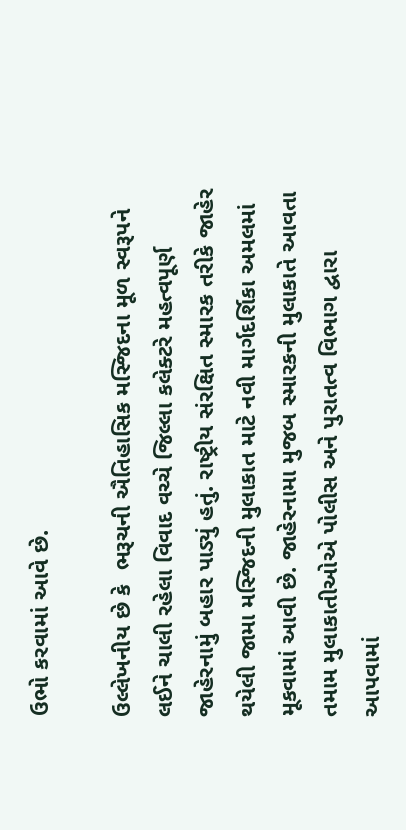ઉભો કરવામાં આવે છે.

ઉલ્લેખનીય છે કે  ભરૂચની ઐતિહાસિક મસ્જિદના મૂળ સ્વરૂપને લઈને ચાલી રહેલા વિવાદ વચ્ચે જિલ્લા કલેક્ટરે મહત્વપૂર્ણ જાહેરનામું બહાર પાડ્યું હતું. રાષ્ટ્રીય સંરક્ષિત સ્મારક તરીકે જાહેર થયેલી જામા મસ્જિદની મુલાકાત માટે નવી માર્ગદર્શિકા અમલમાં મૂકવામાં આવી છે. જાહેરનામા મુજબ સ્મારકની મુલાકાતે આવતા તમામ મુલાકાતીઓએ પોલીસ અને પુરાતત્વ વિભાગ દ્વારા આપવામાં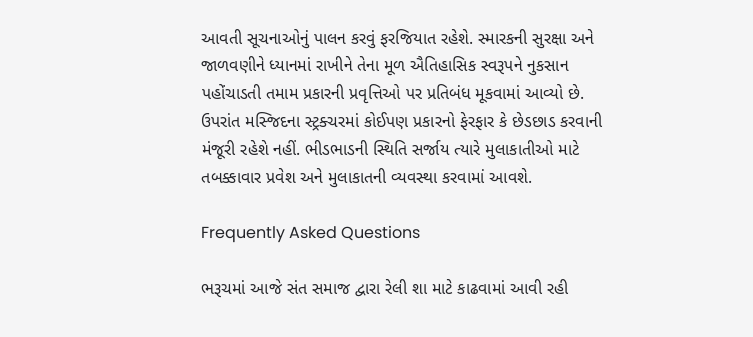આવતી સૂચનાઓનું પાલન કરવું ફરજિયાત રહેશે. સ્મારકની સુરક્ષા અને જાળવણીને ધ્યાનમાં રાખીને તેના મૂળ ઐતિહાસિક સ્વરૂપને નુકસાન પહોંચાડતી તમામ પ્રકારની પ્રવૃત્તિઓ પર પ્રતિબંધ મૂકવામાં આવ્યો છે. ઉપરાંત મસ્જિદના સ્ટ્રક્ચરમાં કોઈપણ પ્રકારનો ફેરફાર કે છેડછાડ કરવાની મંજૂરી રહેશે નહીં. ભીડભાડની સ્થિતિ સર્જાય ત્યારે મુલાકાતીઓ માટે તબક્કાવાર પ્રવેશ અને મુલાકાતની વ્યવસ્થા કરવામાં આવશે.

Frequently Asked Questions

ભરૂચમાં આજે સંત સમાજ દ્વારા રેલી શા માટે કાઢવામાં આવી રહી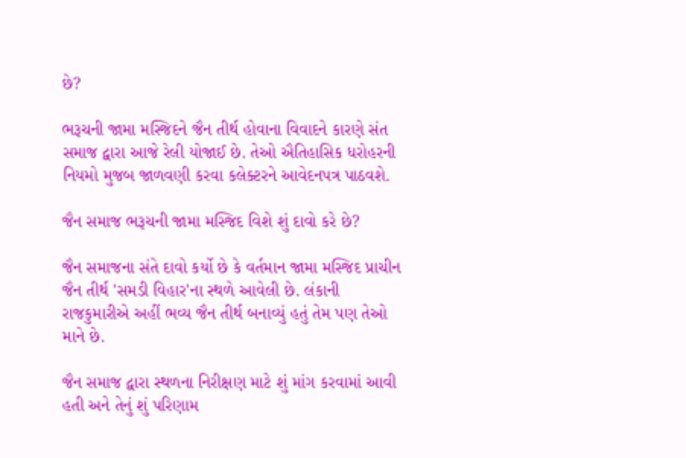છે?

ભરૂચની જામા મસ્જિદને જૈન તીર્થ હોવાના વિવાદને કારણે સંત સમાજ દ્વારા આજે રેલી યોજાઈ છે. તેઓ ઐતિહાસિક ધરોહરની નિયમો મુજબ જાળવણી કરવા કલેક્ટરને આવેદનપત્ર પાઠવશે.

જૈન સમાજ ભરૂચની જામા મસ્જિદ વિશે શું દાવો કરે છે?

જૈન સમાજના સંતે દાવો કર્યો છે કે વર્તમાન જામા મસ્જિદ પ્રાચીન જૈન તીર્થ 'સમડી વિહાર'ના સ્થળે આવેલી છે. લંકાની રાજકુમારીએ અહીં ભવ્ય જૈન તીર્થ બનાવ્યું હતું તેમ પણ તેઓ માને છે.

જૈન સમાજ દ્વારા સ્થળના નિરીક્ષણ માટે શું માંગ કરવામાં આવી હતી અને તેનું શું પરિણામ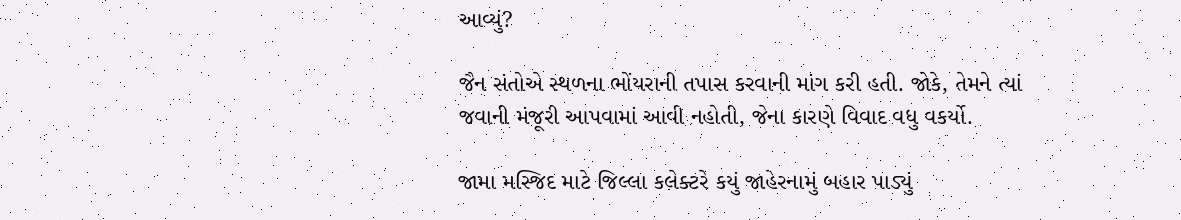આવ્યું?

જૈન સંતોએ સ્થળના ભોંયરાની તપાસ કરવાની માંગ કરી હતી. જોકે, તેમને ત્યાં જવાની મંજૂરી આપવામાં આવી નહોતી, જેના કારણે વિવાદ વધુ વકર્યો.

જામા મસ્જિદ માટે જિલ્લા કલેક્ટરે કયું જાહેરનામું બહાર પાડ્યું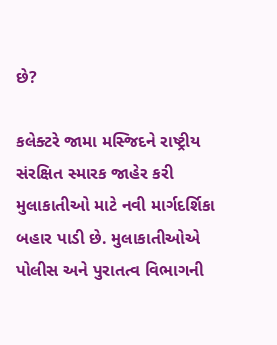છે?

કલેક્ટરે જામા મસ્જિદને રાષ્ટ્રીય સંરક્ષિત સ્મારક જાહેર કરી મુલાકાતીઓ માટે નવી માર્ગદર્શિકા બહાર પાડી છે. મુલાકાતીઓએ પોલીસ અને પુરાતત્વ વિભાગની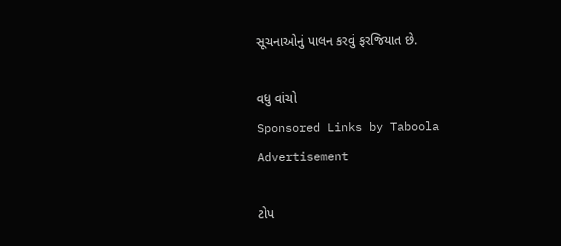સૂચનાઓનું પાલન કરવું ફરજિયાત છે.

વધુ વાંચો
Sponsored Links by Taboola
Advertisement

ટોપ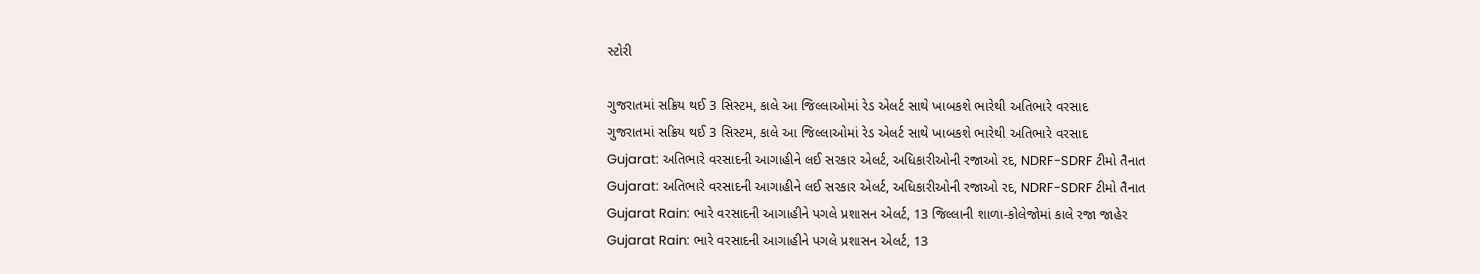સ્ટોરી

ગુજરાતમાં સક્રિય થઈ 3 સિસ્ટમ, કાલે આ જિલ્લાઓમાં રેડ એલર્ટ સાથે ખાબકશે ભારેથી અતિભારે વરસાદ
ગુજરાતમાં સક્રિય થઈ 3 સિસ્ટમ, કાલે આ જિલ્લાઓમાં રેડ એલર્ટ સાથે ખાબકશે ભારેથી અતિભારે વરસાદ
Gujarat: અતિભારે વરસાદની આગાહીને લઈ સરકાર એલર્ટ, અધિકારીઓની રજાઓ રદ, NDRF-SDRF ટીમો તૈનાત
Gujarat: અતિભારે વરસાદની આગાહીને લઈ સરકાર એલર્ટ, અધિકારીઓની રજાઓ રદ, NDRF-SDRF ટીમો તૈનાત
Gujarat Rain: ભારે વરસાદની આગાહીને પગલે પ્રશાસન એલર્ટ, 13 જિલ્લાની શાળા-કોલેજોમાં કાલે રજા જાહેર
Gujarat Rain: ભારે વરસાદની આગાહીને પગલે પ્રશાસન એલર્ટ, 13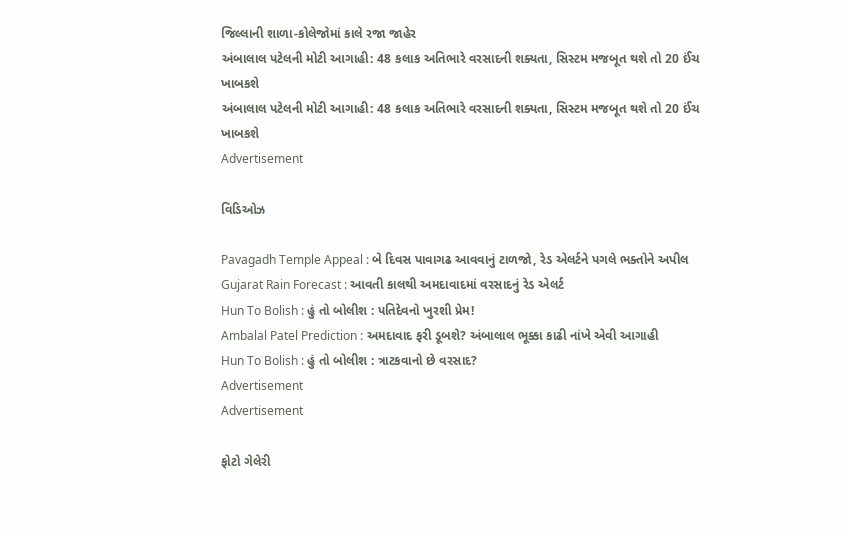જિલ્લાની શાળા-કોલેજોમાં કાલે રજા જાહેર
અંબાલાલ પટેલની મોટી આગાહી: 48 કલાક અતિભારે વરસાદની શક્યતા, સિસ્ટમ મજબૂત થશે તો 20 ઈંચ ખાબકશે
અંબાલાલ પટેલની મોટી આગાહી: 48 કલાક અતિભારે વરસાદની શક્યતા, સિસ્ટમ મજબૂત થશે તો 20 ઈંચ ખાબકશે
Advertisement

વિડિઓઝ

Pavagadh Temple Appeal : બે દિવસ પાવાગઢ આવવાનું ટાળજો, રેડ એલર્ટને પગલે ભક્તોને અપીલ
Gujarat Rain Forecast : આવતી કાલથી અમદાવાદમાં વરસાદનું રેડ એલર્ટ
Hun To Bolish : હું તો બોલીશ : પતિદેવનો ખુરશી પ્રેમ!
Ambalal Patel Prediction : અમદાવાદ ફરી ડૂબશે? અંબાલાલ ભૂક્કા કાઢી નાંખે એવી આગાહી
Hun To Bolish : હું તો બોલીશ : ત્રાટકવાનો છે વરસાદ?
Advertisement
Advertisement

ફોટો ગેલેરી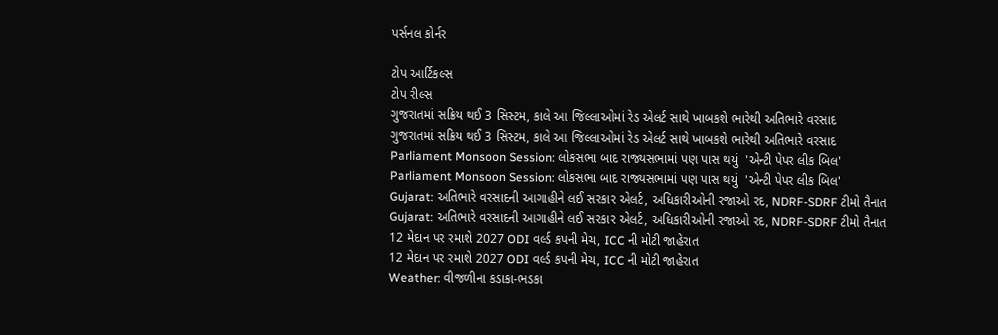પર્સનલ કોર્નર

ટોપ આર્ટિકલ્સ
ટોપ રીલ્સ
ગુજરાતમાં સક્રિય થઈ 3 સિસ્ટમ, કાલે આ જિલ્લાઓમાં રેડ એલર્ટ સાથે ખાબકશે ભારેથી અતિભારે વરસાદ
ગુજરાતમાં સક્રિય થઈ 3 સિસ્ટમ, કાલે આ જિલ્લાઓમાં રેડ એલર્ટ સાથે ખાબકશે ભારેથી અતિભારે વરસાદ
Parliament Monsoon Session: લોકસભા બાદ રાજ્યસભામાં પણ પાસ થયું  'એન્ટી પેપર લીક બિલ'
Parliament Monsoon Session: લોકસભા બાદ રાજ્યસભામાં પણ પાસ થયું  'એન્ટી પેપર લીક બિલ'
Gujarat: અતિભારે વરસાદની આગાહીને લઈ સરકાર એલર્ટ, અધિકારીઓની રજાઓ રદ, NDRF-SDRF ટીમો તૈનાત
Gujarat: અતિભારે વરસાદની આગાહીને લઈ સરકાર એલર્ટ, અધિકારીઓની રજાઓ રદ, NDRF-SDRF ટીમો તૈનાત
12 મેદાન પર રમાશે 2027 ODI વર્લ્ડ કપની મેચ, ICC ની મોટી જાહેરાત
12 મેદાન પર રમાશે 2027 ODI વર્લ્ડ કપની મેચ, ICC ની મોટી જાહેરાત
Weather: વીજળીના કડાકા-ભડકા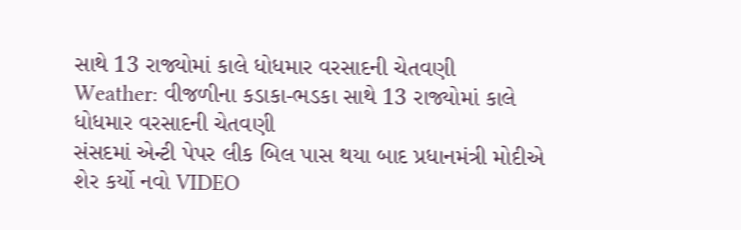સાથે 13 રાજ્યોમાં કાલે ધોધમાર વરસાદની ચેતવણી
Weather: વીજળીના કડાકા-ભડકા સાથે 13 રાજ્યોમાં કાલે ધોધમાર વરસાદની ચેતવણી
સંસદમાં એન્ટી પેપર લીક બિલ પાસ થયા બાદ પ્રધાનમંત્રી મોદીએ શેર કર્યો નવો VIDEO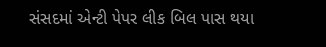સંસદમાં એન્ટી પેપર લીક બિલ પાસ થયા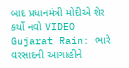બાદ પ્રધાનમંત્રી મોદીએ શેર કર્યો નવો VIDEO
Gujarat Rain: ભારે વરસાદની આગાહીને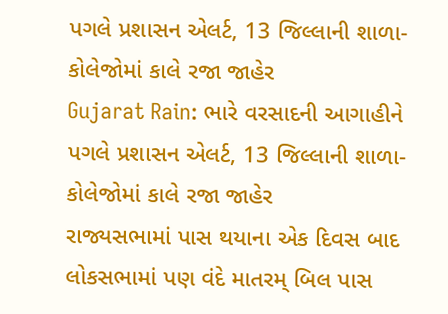પગલે પ્રશાસન એલર્ટ, 13 જિલ્લાની શાળા-કોલેજોમાં કાલે રજા જાહેર
Gujarat Rain: ભારે વરસાદની આગાહીને પગલે પ્રશાસન એલર્ટ, 13 જિલ્લાની શાળા-કોલેજોમાં કાલે રજા જાહેર
રાજ્યસભામાં પાસ થયાના એક દિવસ બાદ લોકસભામાં પણ વંદે માતરમ્ બિલ પાસ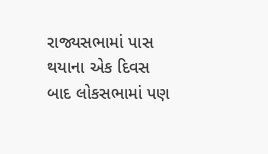રાજ્યસભામાં પાસ થયાના એક દિવસ બાદ લોકસભામાં પણ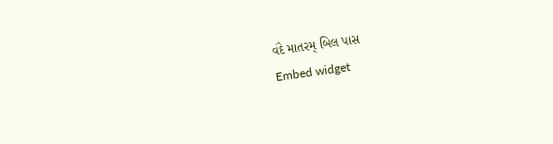વંદે માતરમ્ બિલ પાસ
Embed widget